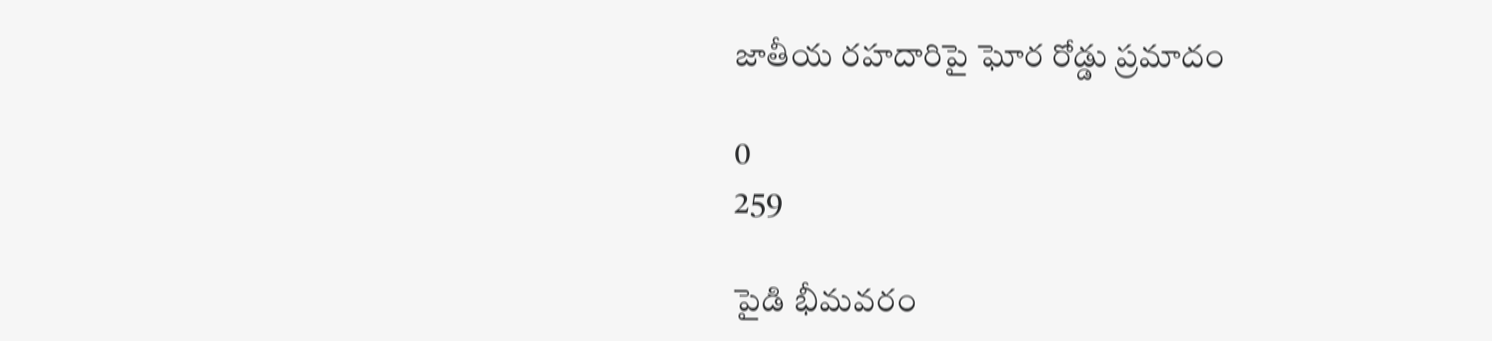జాతీయ రహదారిపై ఘోర రోడ్డు ప్రమాదం

0
259

పైడి భీమవరం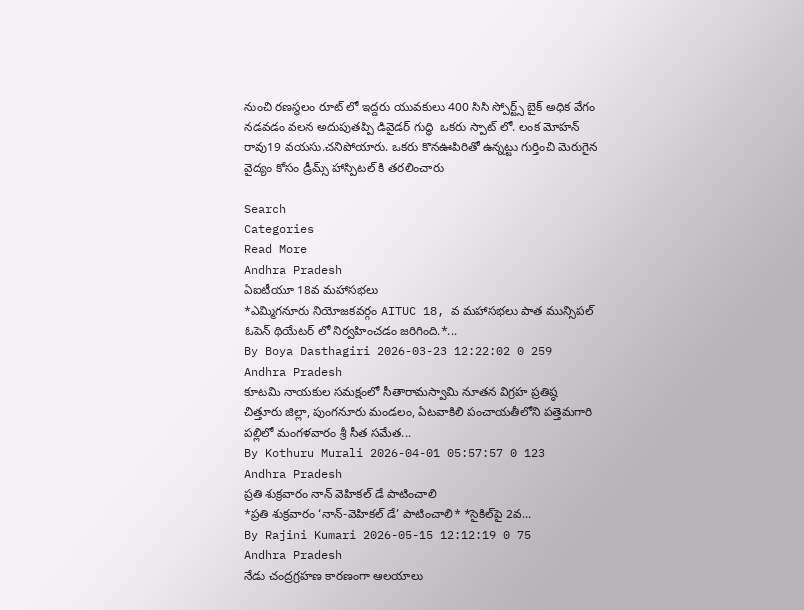నుంచి రణస్థలం రూట్ లో ఇద్దరు యువకులు 400 సిసి స్పోర్ట్స్ బైక్ అధిక వేగం నడవడం వలన అదుపుతప్పి డివైడర్ గుద్ధి  ఒకరు స్పాట్ లో. లంక మోహన్ రావు19 వయసు.చనిపోయారు. ఒకరు కొనఊపిరితో ఉన్నట్టు గుర్తించి మెరుగైన వైద్యం కోసం డ్రీమ్స్ హాస్పిటల్ కి తరలించారు

Search
Categories
Read More
Andhra Pradesh
ఏఐటీయూ 18వ మహాసభలు
*ఎమ్మిగనూరు నియోజకవర్గం AITUC 18, వ మహాసభలు పాత మున్సిపల్ ఓపెన్ థియేటర్ లో నిర్వహించడం జరిగింది.*...
By Boya Dasthagiri 2026-03-23 12:22:02 0 259
Andhra Pradesh
కూటమి నాయకుల సమక్షంలో సీతారామస్వామి నూతన విగ్రహ ప్రతిష్ఠ
చిత్తూరు జిల్లా, పుంగనూరు మండలం, ఏటవాకిలి పంచాయతీలోని పత్తెమగారి పల్లిలో మంగళవారం శ్రీ సీత సమేత...
By Kothuru Murali 2026-04-01 05:57:57 0 123
Andhra Pradesh
ప్రతి శుక్రవారం నాన్ వెహికల్ డే పాటించాలి
*ప్రతి శుక్రవారం ‘నాన్‌-వెహికల్‌ డే’ పాటించాలి* *సైకిల్‌పై 2వ...
By Rajini Kumari 2026-05-15 12:12:19 0 75
Andhra Pradesh
నేడు చంద్రగ్రహణ కారణంగా ఆలయాలు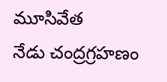మూసివేత
నేడు చంద్రగ్రహణం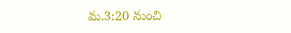మ.3:20 నుంచి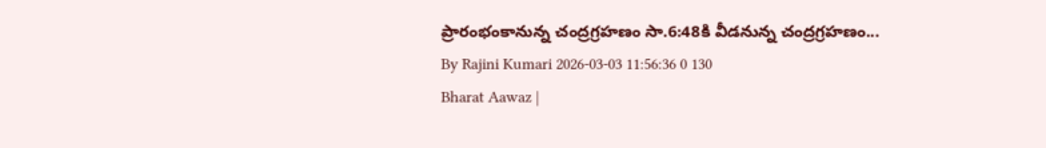ప్రారంభంకానున్న చంద్రగ్రహణం సా.6:48కి వీడనున్న చంద్రగ్రహణం...
By Rajini Kumari 2026-03-03 11:56:36 0 130
Bharat Aawaz |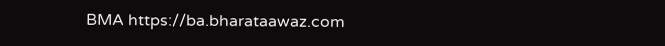BMA https://ba.bharataawaz.com